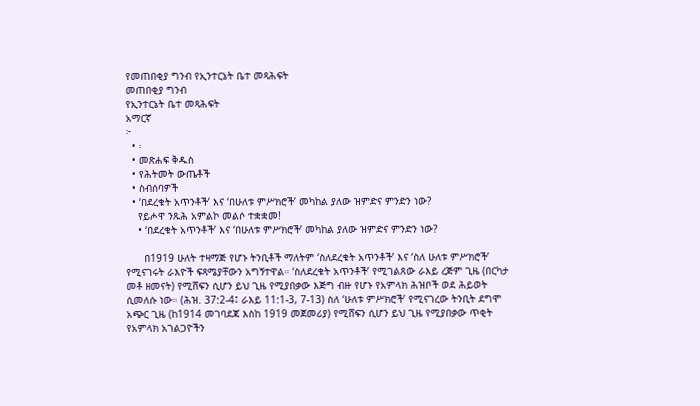የመጠበቂያ ግንብ የኢንተርኔት ቤተ መጻሕፍት
መጠበቂያ ግንብ
የኢንተርኔት ቤተ መጻሕፍት
አማርኛ
፦
  • ፡
  • መጽሐፍ ቅዱስ
  • የሕትመት ውጤቶች
  • ስብሰባዎች
  • ‘በደረቁት አጥንቶች’ እና ‘በሁለቱ ምሥክሮች’ መካከል ያለው ዝምድና ምንድን ነው?
    የይሖዋ ንጹሕ አምልኮ መልሶ ተቋቋመ!
    • ‘በደረቁት አጥንቶች’ እና ‘በሁለቱ ምሥክሮች’ መካከል ያለው ዝምድና ምንድን ነው?

      በ1919 ሁለት ተዛማጅ የሆኑ ትንቢቶች ማለትም ‘ስለደረቁት አጥንቶች’ እና ‘ስለ ሁለቱ ምሥክሮች’ የሚናገሩት ራእዮች ፍጻሜያቸውን አግኝተዋል። ‘ስለደረቁት አጥንቶች’ የሚገልጸው ራእይ ረጅም ጊዜ (በርካታ መቶ ዘመናት) የሚሸፍን ሲሆን ይህ ጊዜ የሚያበቃው እጅግ ብዙ የሆኑ የአምላክ ሕዝቦች ወደ ሕይወት ሲመለሱ ነው። (ሕዝ. 37:2-4፤ ራእይ 11:1-3, 7-13) ስለ ‘ሁለቱ ምሥክሮች’ የሚናገረው ትንቢት ደግሞ አጭር ጊዜ (ከ1914 መገባደጃ እስከ 1919 መጀመሪያ) የሚሸፍን ሲሆን ይህ ጊዜ የሚያበቃው ጥቂት የአምላክ አገልጋዮችን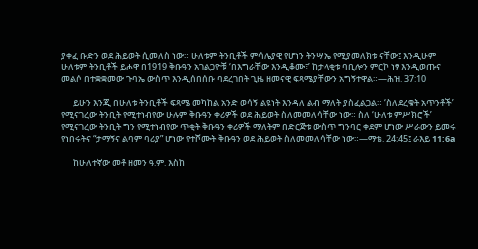ያቀፈ ቡድን ወደ ሕይወት ሲመለስ ነው። ሁለቱም ትንቢቶች ምሳሌያዊ የሆነን ትንሣኤ የሚያመለክቱ ናቸው፤ እንዲሁም ሁለቱም ትንቢቶች ይሖዋ በ1919 ቅቡዓን አገልጋዮቹ ‘በእግራቸው እንዲቆሙ፣’ ከታላቂቱ ባቢሎን ምርኮ ነፃ እንዲወጡና መልሶ በተቋቋመው ጉባኤ ውስጥ እንዲሰበሰቡ ባደረገበት ጊዜ ዘመናዊ ፍጻሜያቸውን አግኝተዋል።—ሕዝ. 37:10

      ይሁን እንጂ በሁለቱ ትንቢቶች ፍጻሜ መካከል አንድ ወሳኝ ልዩነት እንዳለ ልብ ማለት ያስፈልጋል። ‘ስለደረቁት አጥንቶች’ የሚናገረው ትንቢት የሚተነብየው ሁሉም ቅቡዓን ቀሪዎች ወደ ሕይወት ስለመመለሳቸው ነው። ስለ ‘ሁለቱ ምሥክሮች’ የሚናገረው ትንቢት ግን የሚተነብየው ጥቂት ቅቡዓን ቀሪዎች ማለትም በድርጅቱ ውስጥ ግንባር ቀደም ሆነው ሥራውን ይመሩ የነበሩትና “ታማኝና ልባም ባሪያ” ሆነው የተሾሙት ቅቡዓን ወደ ሕይወት ስለመመለሳቸው ነው።—ማቴ. 24:45፤ ራእይ 11:6a

      ከሁለተኛው መቶ ዘመን ዓ.ም. እስከ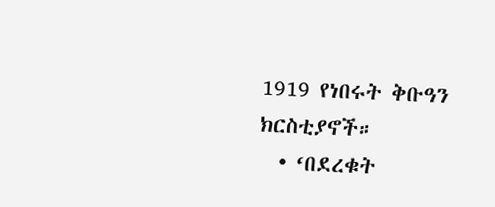1919 የነበሩት ቅቡዓን ክርስቲያኖች።
  • ‘በደረቁት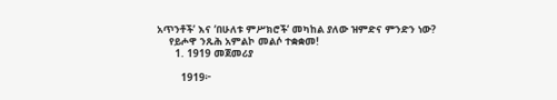አጥንቶች’ እና ‘በሁለቱ ምሥክሮች’ መካከል ያለው ዝምድና ምንድን ነው?
    የይሖዋ ንጹሕ አምልኮ መልሶ ተቋቋመ!
      1. 1919 መጀመሪያ

        1919፦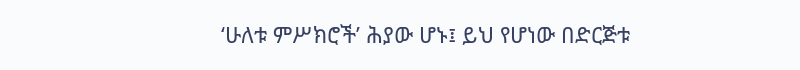‘ሁለቱ ምሥክሮች’ ሕያው ሆኑ፤ ይህ የሆነው በድርጅቱ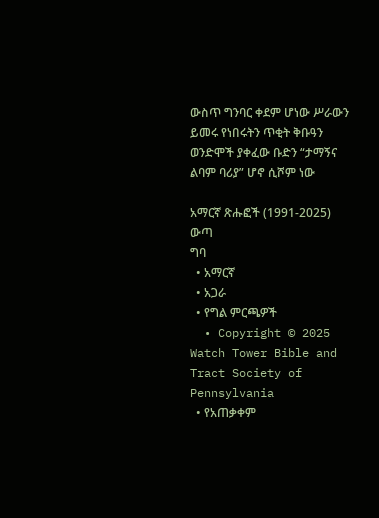ውስጥ ግንባር ቀደም ሆነው ሥራውን ይመሩ የነበሩትን ጥቂት ቅቡዓን ወንድሞች ያቀፈው ቡድን “ታማኝና ልባም ባሪያ” ሆኖ ሲሾም ነው

አማርኛ ጽሑፎች (1991-2025)
ውጣ
ግባ
  • አማርኛ
  • አጋራ
  • የግል ምርጫዎች
  • Copyright © 2025 Watch Tower Bible and Tract Society of Pennsylvania
  • የአጠቃቀም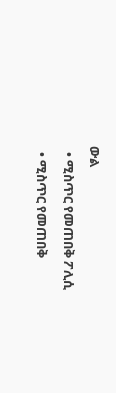ውል
  • ሚስጥር የመጠበቅ ፖሊሲ
  • ሚስጥር የመጠበቅ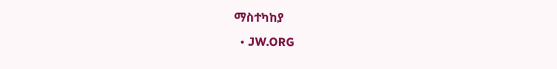ማስተካከያ
  • JW.ORG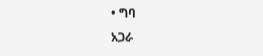• ግባ
አጋራ